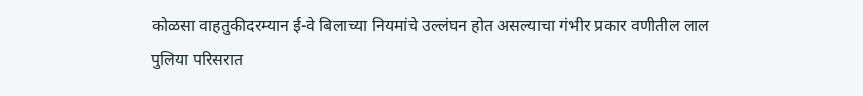कोळसा वाहतुकीदरम्यान ई-वे बिलाच्या नियमांचे उल्लंघन होत असल्याचा गंभीर प्रकार वणीतील लाल पुलिया परिसरात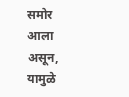समोर आला असून, यामुळे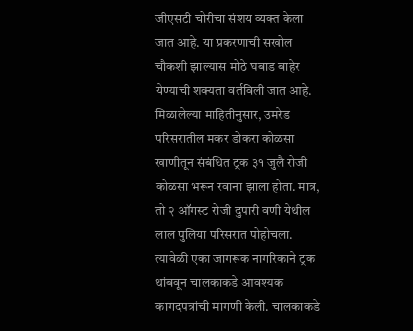जीएसटी चोरीचा संशय व्यक्त केला जात आहे. या प्रकरणाची सखोल चौकशी झाल्यास मोठे घबाड बाहेर येण्याची शक्यता वर्तविली जात आहे.
मिळालेल्या माहितीनुसार, उमरेड परिसरातील मकर डोकरा कोळसा खाणीतून संबंधित ट्रक ३१ जुलै रोजी कोळसा भरून रवाना झाला होता. मात्र, तो २ ऑगस्ट रोजी दुपारी वणी येथील लाल पुलिया परिसरात पोहोचला. त्यावेळी एका जागरूक नागरिकाने ट्रक थांबवून चालकाकडे आवश्यक कागदपत्रांची मागणी केली. चालकाकडे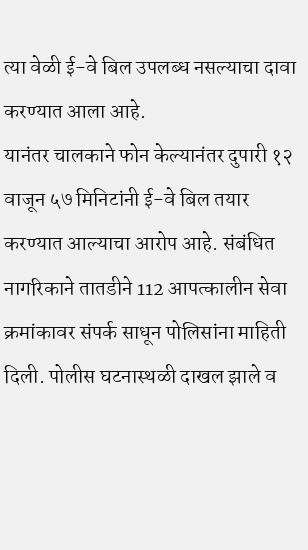त्या वेळी ई-वे बिल उपलब्ध नसल्याचा दावा करण्यात आला आहे.
यानंतर चालकाने फोन केल्यानंतर दुपारी १२ वाजून ५७ मिनिटांनी ई-वे बिल तयार करण्यात आल्याचा आरोप आहे. संबंधित नागरिकाने तातडीने 112 आपत्कालीन सेवा क्रमांकावर संपर्क साधून पोलिसांना माहिती दिली. पोलीस घटनास्थळी दाखल झाले व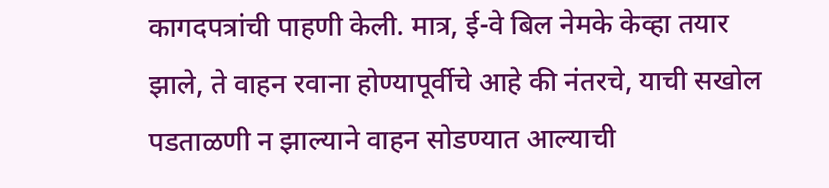कागदपत्रांची पाहणी केली. मात्र, ई-वे बिल नेमके केव्हा तयार झाले, ते वाहन रवाना होण्यापूर्वीचे आहे की नंतरचे, याची सखोल पडताळणी न झाल्याने वाहन सोडण्यात आल्याची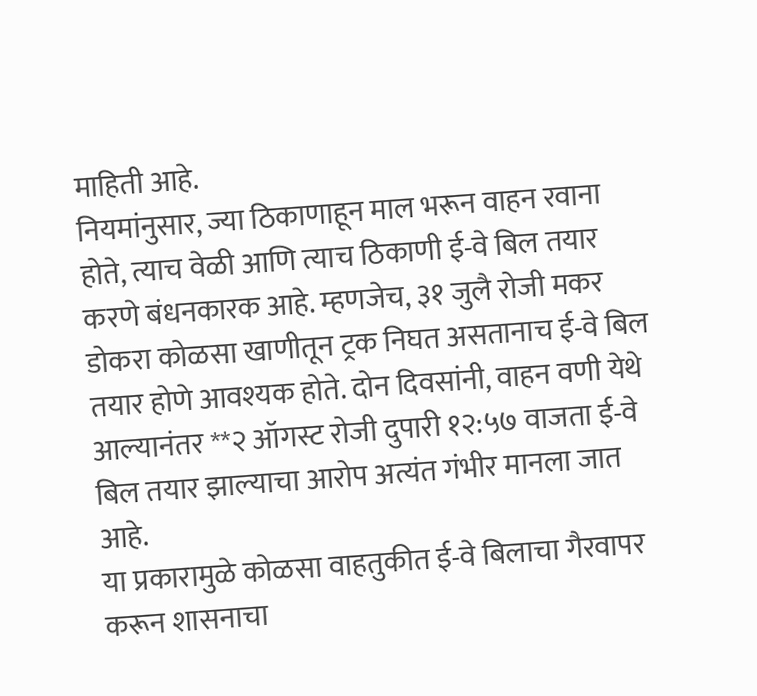माहिती आहे.
नियमांनुसार, ज्या ठिकाणाहून माल भरून वाहन रवाना होते, त्याच वेळी आणि त्याच ठिकाणी ई-वे बिल तयार करणे बंधनकारक आहे. म्हणजेच, ३१ जुलै रोजी मकर डोकरा कोळसा खाणीतून ट्रक निघत असतानाच ई-वे बिल तयार होणे आवश्यक होते. दोन दिवसांनी, वाहन वणी येथे आल्यानंतर **२ ऑगस्ट रोजी दुपारी १२:५७ वाजता ई-वे बिल तयार झाल्याचा आरोप अत्यंत गंभीर मानला जात आहे.
या प्रकारामुळे कोळसा वाहतुकीत ई-वे बिलाचा गैरवापर करून शासनाचा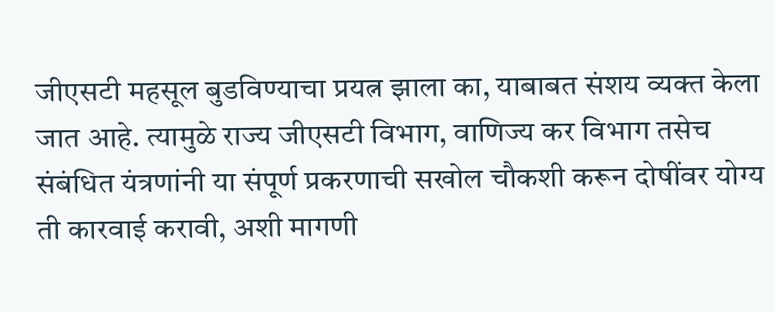जीएसटी महसूल बुडविण्याचा प्रयत्न झाला का, याबाबत संशय व्यक्त केला जात आहे. त्यामुळे राज्य जीएसटी विभाग, वाणिज्य कर विभाग तसेच संबंधित यंत्रणांनी या संपूर्ण प्रकरणाची सखोल चौकशी करून दोषींवर योग्य ती कारवाई करावी, अशी मागणी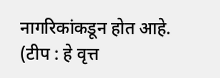नागरिकांकडून होत आहे.
(टीप : हे वृत्त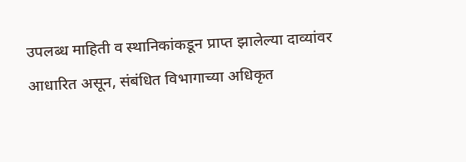उपलब्ध माहिती व स्थानिकांकडून प्राप्त झालेल्या दाव्यांवर आधारित असून, संबंधित विभागाच्या अधिकृत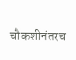चौकशीनंतरच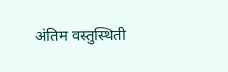अंतिम वस्तुस्थिती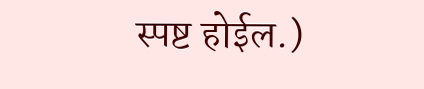स्पष्ट होईल.)